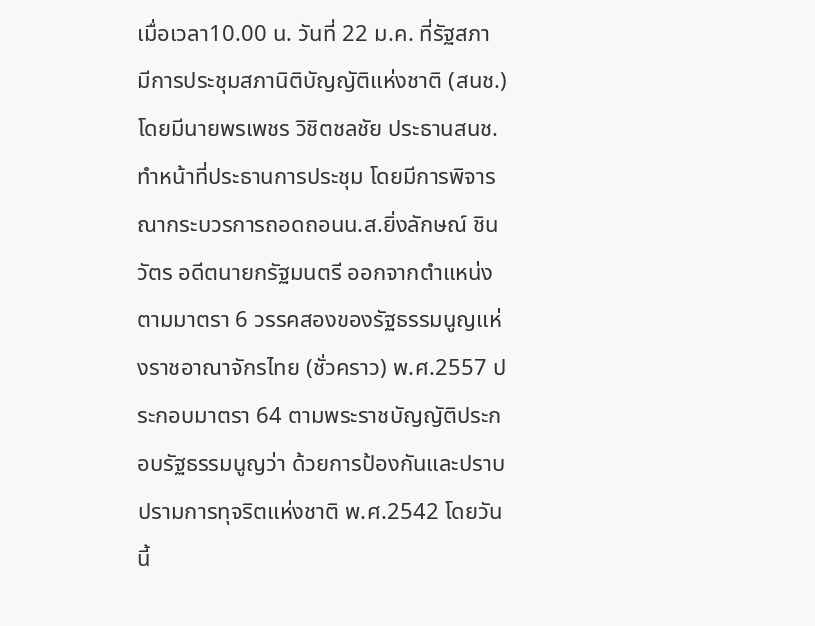เมื่อเวลา10.00 น. วันที่ 22 ม.ค. ที่รัฐสภา มีการประชุมสภานิติบัญญัติแห่งชาติ (สนช.) โดยมีนายพรเพชร วิชิตชลชัย ประธานสนช. ทำหน้าที่ประธานการประชุม โดยมีการพิจารณากระบวรการถอดถอนน.ส.ยิ่งลักษณ์ ชินวัตร อดีตนายกรัฐมนตรี ออกจากตำแหน่ง ตามมาตรา 6 วรรคสองของรัฐธรรมนูญแห่งราชอาณาจักรไทย (ชั่วคราว) พ.ศ.2557 ประกอบมาตรา 64 ตามพระราชบัญญัติประกอบรัฐธรรมนูญว่า ด้วยการป้องกันและปราบปรามการทุจริตแห่งชาติ พ.ศ.2542 โดยวันนี้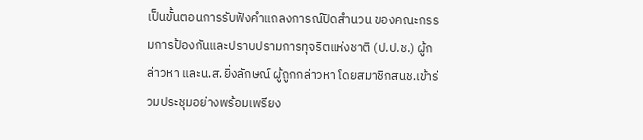เป็นขั้นตอนการรับฟังคำแถลงการณ์ปิดสำนวน ของคณะกรรมการป้องกันและปราบปรามการทุจริตแห่งชาติ (ป.ป.ช.) ผู้กล่าวหา และน.ส.ยิ่งลักษณ์ ผู้ถูกกล่าวหา โดยสมาชิกสนช.เข้าร่วมประชุมอย่างพร้อมเพรียง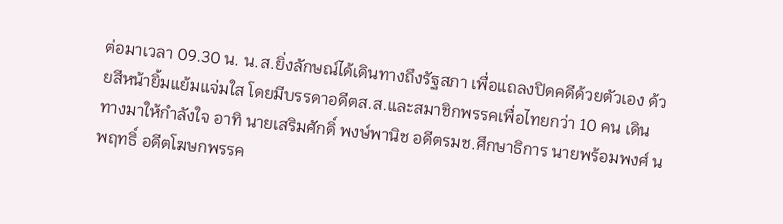ต่อมาเวลา 09.30 น. น.ส.ยิ่งลักษณ์ได้เดินทางถึงรัฐสภา เพื่อแถลงปิดคดีด้วยตัวเอง ด้วยสีหน้ายิ้มแย้มแจ่มใส โดยมีบรรดาอดีตส.ส.และสมาชิกพรรคเพื่อไทยกว่า 10 คน เดินทางมาให้กำลังใจ อาทิ นายเสริมศักดิ์ พงษ์พานิช อดีตรมช.ศึกษาธิการ นายพร้อมพงศ์ นพฤทธิ์ อดีตโฆษกพรรค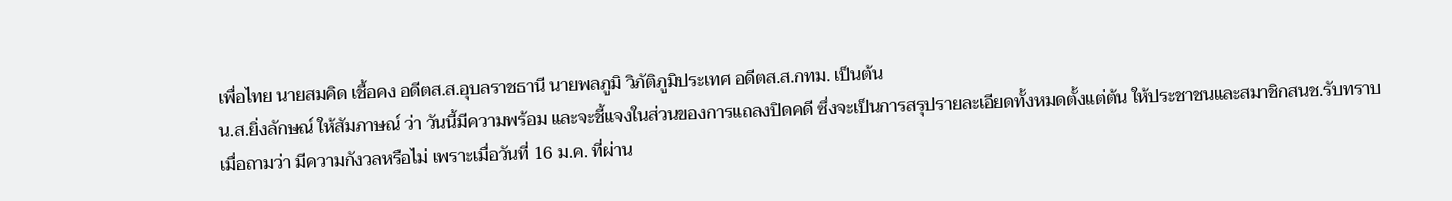เพื่อไทย นายสมคิด เชื้อคง อดีตส.ส.อุบลราชธานี นายพลภูมิ วิภัติภูมิประเทศ อดีตส.ส.กทม. เป็นต้น
น.ส.ยิ่งลักษณ์ ให้สัมภาษณ์ ว่า วันนี้มีความพร้อม และจะชี้แจงในส่วนของการแถลงปิดคดี ซึ่งจะเป็นการสรุปรายละเอียดทั้งหมดตั้งแต่ต้น ให้ประชาชนและสมาชิกสนช.รับทราบ
เมื่อถามว่า มีความกังวลหรือไม่ เพราะเมื่อวันที่ 16 ม.ค. ที่ผ่าน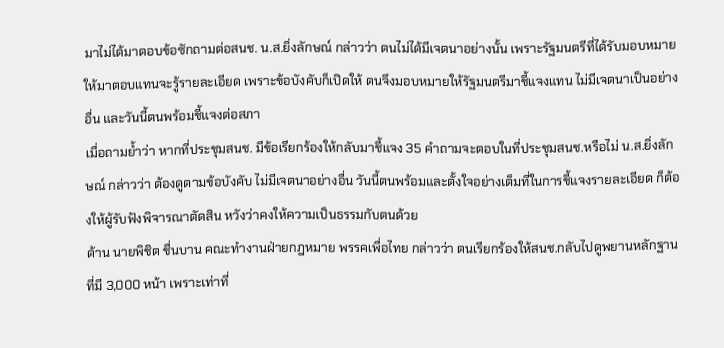มาไม่ได้มาตอบข้อซักถามต่อสนช. น.ส.ยิ่งลักษณ์ กล่าวว่า ตนไม่ได้มีเจตนาอย่างนั้น เพราะรัฐมนตรีที่ได้รับมอบหมายให้มาตอบแทนจะรู้รายละเอียด เพราะข้อบังคับก็เปิดให้ ตนจึงมอบหมายให้รัฐมนตรีมาชี้แจงแทน ไม่มีเจตนาเป็นอย่างอื่น และวันนี้ตนพร้อมชี้แจงต่อสภา
เมื่อถามย้ำว่า หากที่ประชุมสนช. มีข้อเรียกร้องให้กลับมาชี้แจง 35 คำถามจะตอบในที่ประชุมสนช.หรือไม่ น.ส.ยิ่งลักษณ์ กล่าวว่า ต้องดูตามข้อบังคับ ไม่มีเจตนาอย่างอื่น วันนี้ตนพร้อมและตั้งใจอย่างเต็มที่ในการชี้แจงรายละเอียด ก็ต้องให้ผู้รับฟังพิจารณาตัดสิน หวังว่าคงให้ความเป็นธรรมกับตนด้วย
ด้าน นายพิชิต ชื่นบาน คณะทำงานฝ่ายกฎหมาย พรรคเพื่อไทย กล่าวว่า ตนเรียกร้องให้สนช.กลับไปดูพยานหลักฐานที่มี 3,000 หน้า เพราะเท่าที่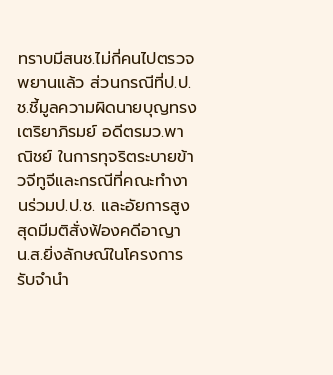ทราบมีสนช.ไม่กี่คนไปตรวจพยานแล้ว ส่วนกรณีที่ป.ป.ช.ชี้มูลความผิดนายบุญทรง เตริยาภิรมย์ อดีตรมว.พาณิชย์ ในการทุจริตระบายข้าวจีทูจีและกรณีที่คณะทำงานร่วมป.ป.ช. และอัยการสูงสุดมีมติสั่งฟ้องคดีอาญา น.ส.ยิ่งลักษณ์ในโครงการรับจำนำ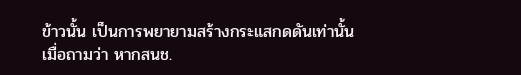ข้าวนั้น เป็นการพยายามสร้างกระแสกดดันเท่านั้น
เมื่อถามว่า หากสนช.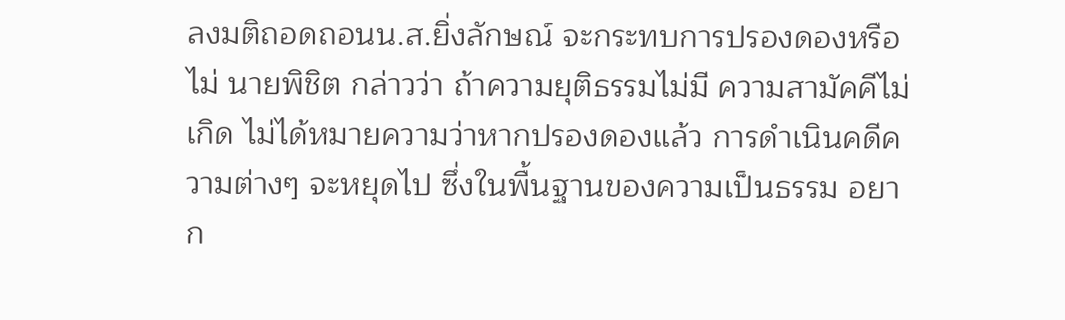ลงมติถอดถอนน.ส.ยิ่งลักษณ์ จะกระทบการปรองดองหรือไม่ นายพิชิต กล่าวว่า ถ้าความยุติธรรมไม่มี ความสามัคคีไม่เกิด ไม่ได้หมายความว่าหากปรองดองแล้ว การดำเนินคดีความต่างๆ จะหยุดไป ซึ่งในพื้นฐานของความเป็นธรรม อยาก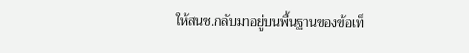ให้สนช.กลับมาอยู่บนพื้นฐานของข้อเท็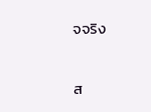จจริง

ส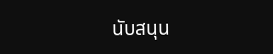นับสนุน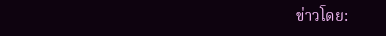ข่าวโดย: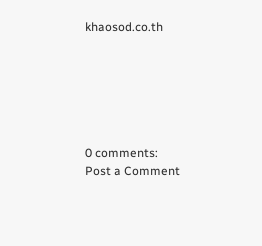khaosod.co.th






0 comments:
Post a Comment